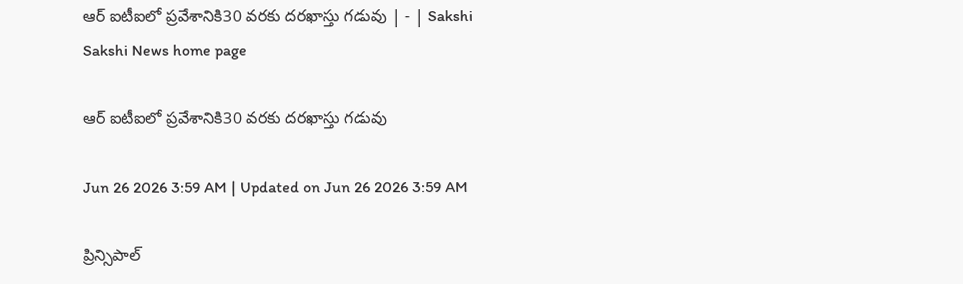ఆర్‌ ఐటీఐలో ప్రవేశానికి30 వరకు దరఖాస్తు గడువు | - | Sakshi
Sakshi News home page

ఆర్‌ ఐటీఐలో ప్రవేశానికి30 వరకు దరఖాస్తు గడువు

Jun 26 2026 3:59 AM | Updated on Jun 26 2026 3:59 AM

ప్రిన్సిపాల్‌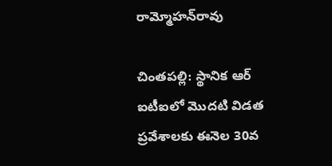రామ్మోహన్‌రావు

చింతపల్లి: స్థానిక ఆర్‌ ఐటీఐలో మొదటి విడత ప్రవేశాలకు ఈనెల 30వ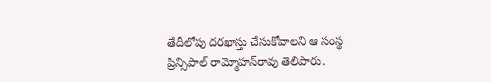తేదీలోపు దరఖాస్తు చేసుకోవాలని ఆ సంస్థ ప్రిన్సిపాల్‌ రామ్మోహన్‌రావు తెలిపారు.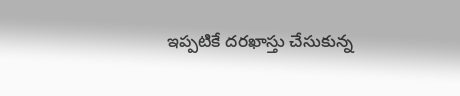ఇప్పటికే దరఖాస్తు చేసుకున్న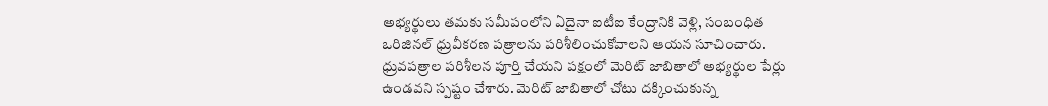అభ్యర్థులు తమకు సమీపంలోని ఏదైనా ఐటీఐ కేంద్రానికి వెళ్లి, సంబంధిత ఒరిజినల్‌ ధ్రువీకరణ పత్రాలను పరిశీలించుకోవాలని ఆయన సూచించారు. ధ్రువపత్రాల పరిశీలన పూర్తి చేయని పక్షంలో మెరిట్‌ జాబితాలో అభ్యర్థుల పేర్లు ఉండవని స్పష్టం చేశారు. మెరిట్‌ జాబితాలో చోటు దక్కించుకున్న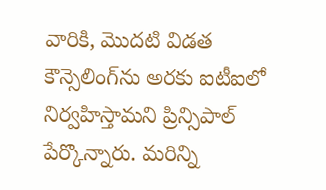వారికి, మొదటి విడత కౌన్సెలింగ్‌ను అరకు ఐటీఐలో నిర్వహిస్తామని ప్రిన్సిపాల్‌ పేర్కొన్నారు. మరిన్ని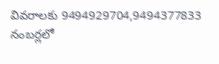వివరాలకు 9494929704,9494377833 నంబర్లలో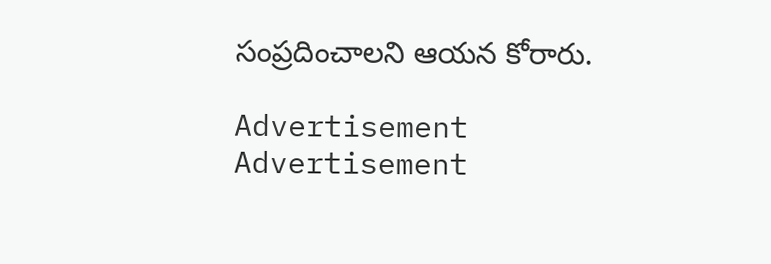సంప్రదించాలని ఆయన కోరారు.

Advertisement
Advertisement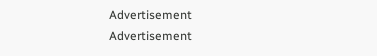Advertisement
Advertisement